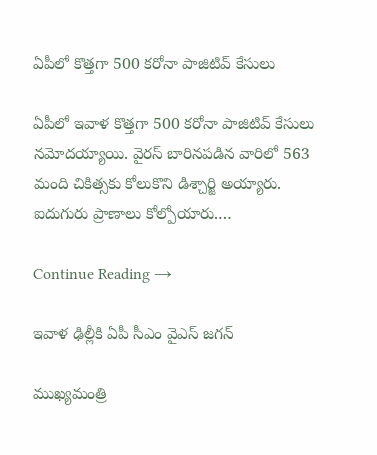ఏపీలో కొత్తగా 500 కరోనా పాజిటివ్‌ కేసులు

ఏపీలో ఇవాళ కొత్తగా 500 కరోనా పాజిటివ్‌ కేసులు నమోదయ్యాయి. వైరస్ బారినపడిన వారిలో 563 మంది చికిత్సకు కోలుకొని డిశ్చార్జి అయ్యారు. ఐదుగురు ప్రాణాలు కోల్పోయారు.…

Continue Reading →

ఇవాళ ఢిల్లీకి ఏపీ సీఎం వైఎస్ జగన్

ముఖ్యమంత్రి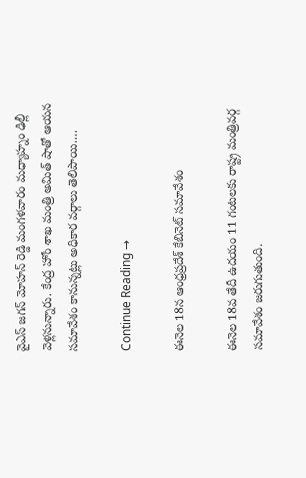వైఎస్ జగన్ మోహన్ రెడ్డి మంగళవారం మధ్యాహ్నం ఢిల్లీ వెళ్లనున్నారు. కేంద్ర హోం శాఖ మంత్రి అమిత్‌ షాతో ఆయన సమావేశం కానున్నట్లు అధికార వర్గాలు తెలిపాయి.…

Continue Reading →

ఈనెల 18న ఆంధ్రప్రదేశ్ కేబినెట్‌ సమావేశం

ఈనెల 18వ తేదీ ఉదయం 11 గంటలకు రాష్ట్ర మంత్రివర్గ సమావేశం జరుగుతుంది.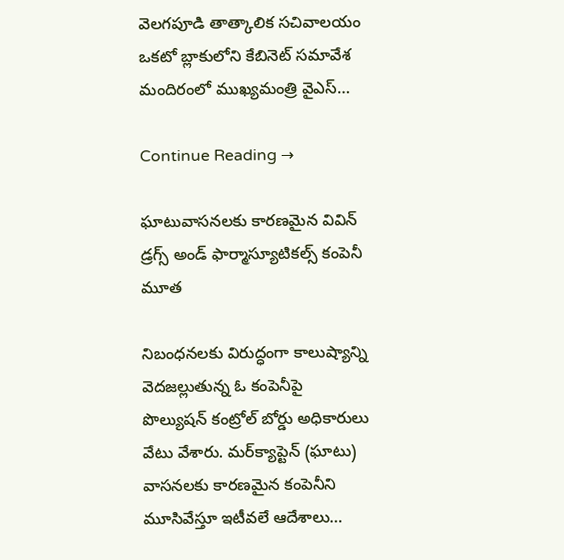వెలగపూడి తాత్కాలిక సచివాలయం ఒకటో బ్లాకులోని కేబినెట్‌ సమావేశ మందిరంలో ముఖ్యమంత్రి వైఎస్‌…

Continue Reading →

ఘాటువాసనలకు కారణమైన వివిన్‌ డ్రగ్స్‌ అండ్‌ ఫార్మాస్యూటికల్స్‌ కంపెనీ మూత

నిబంధనలకు విరుద్ధంగా కాలుష్యాన్ని వెదజల్లుతున్న ఓ కంపెనీపై పొల్యుషన్‌ కంట్రోల్‌ బోర్డు అధికారులు వేటు వేశారు. మర్‌క్యాప్టెన్‌ (ఘాటు) వాసనలకు కారణమైన కంపెనీని మూసివేస్తూ ఇటీవలే ఆదేశాలు…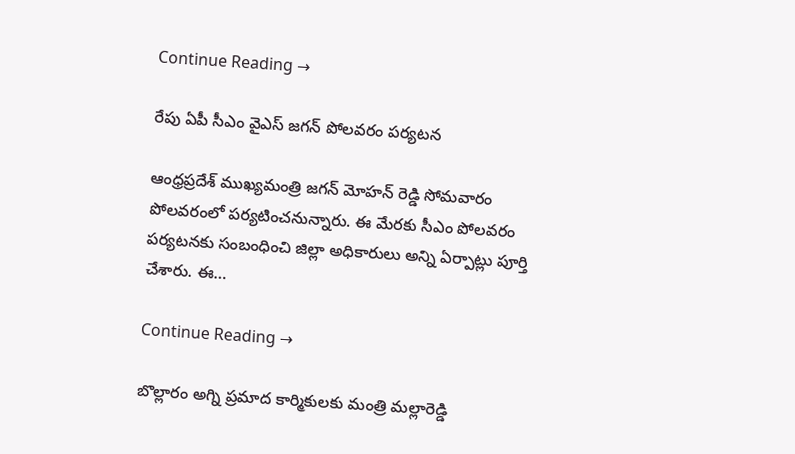Continue Reading →

రేపు ఏపీ సీఎం వైఎస్ జగన్ పోలవరం పర్యటన

ఆంధ్రప్రదేశ్‌ ముఖ్యమంత్రి జగన్ మోహన్ రెడ్డి సోమవారం పోలవరంలో పర్యటించనున్నారు. ఈ మేరకు సీఎం పోలవరం పర్యటనకు సంబంధించి జిల్లా అధికారులు అన్ని ఏర్పాట్లు పూర్తి చేశారు. ఈ…

Continue Reading →

బొల్లారం అగ్ని ప్రమాద కార్మికులకు మంత్రి మల్లారెడ్డి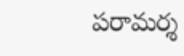పరామర్శ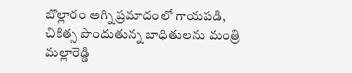బొల్లారం అగ్ని ప్రమాదంలో గాయపడి, చికిత్స పొందుతున్న బాధితులను మంత్రి మల్లారెడ్డి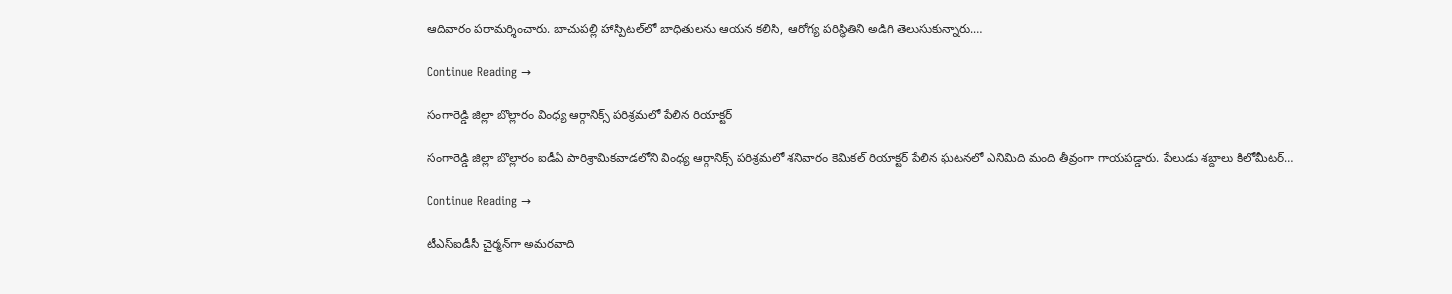ఆదివారం పరామర్శించారు. బాచుపల్లి హాస్పిటల్‌లో బాధితులను ఆయన కలిసి, ఆరోగ్య పరిస్థితిని అడిగి తెలుసుకున్నారు.…

Continue Reading →

సంగారెడ్డి జిల్లా బొల్లారం వింధ్య ఆర్గానిక్స్‌ పరిశ్రమలో పేలిన రియాక్టర్‌

సంగారెడ్డి జిల్లా బొల్లారం ఐడీఏ పారిశ్రామికవాడలోని వింధ్య ఆర్గానిక్స్‌ పరిశ్రమలో శనివారం కెమికల్‌ రియాక్టర్‌ పేలిన ఘటనలో ఎనిమిది మంది తీవ్రంగా గాయపడ్డారు. పేలుడు శబ్దాలు కిలోమీటర్‌…

Continue Reading →

టీఎస్‌ఐడీసీ చైర్మన్‌గా అమరవాది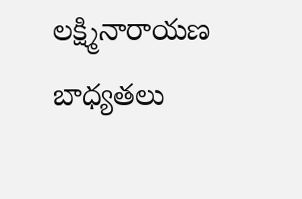లక్ష్మినారాయణ బాధ్యతలు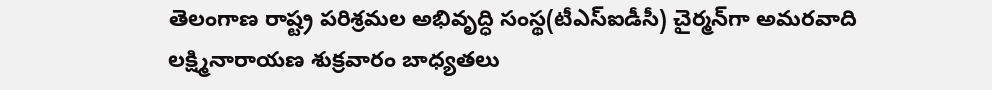తెలంగాణ రాష్ట్ర పరిశ్రమల అభివృద్ధి సంస్థ(టీఎస్‌ఐడీసీ) చైర్మన్‌గా అమరవాది లక్ష్మినారాయణ శుక్రవారం బాధ్యతలు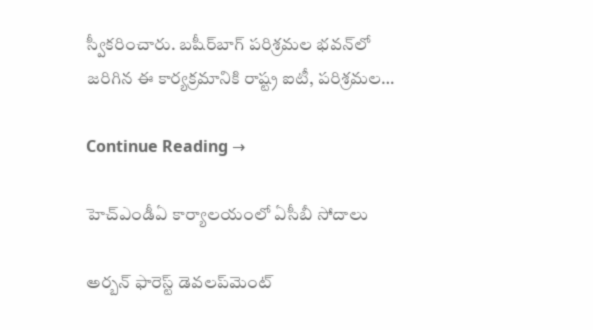స్వీకరించారు. బషీర్‌బాగ్‌ పరిశ్రమల భవన్‌లో జరిగిన ఈ కార్యక్రమానికి రాష్ట్ర ఐటీ, పరిశ్రమల…

Continue Reading →

హెచ్‌ఎండీఏ కార్యాలయంలో ఏసీబీ సోదాలు

అర్బన్‌ ఫారెస్ట్‌ డెవలప్‌మెంట్‌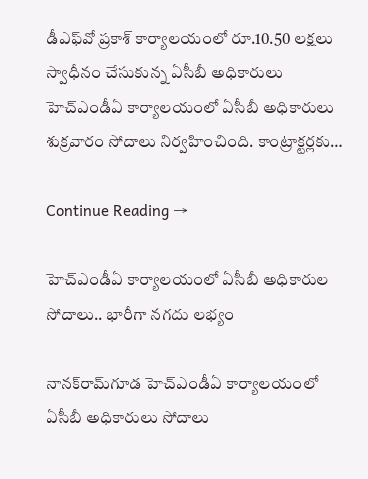డీఎఫ్‌వో ప్రకాశ్‌ కార్యాలయంలో రూ.10.50 లక్షలు స్వాధీనం చేసుకున్న ఏసీబీ అధికారులు హెచ్‌ఎండీఏ కార్యాలయంలో ఏసీబీ అధికారులు శుక్రవారం సోదాలు నిర్వహించింది. కాంట్రాక్టర్లకు…

Continue Reading →

హెచ్‌ఎండీఏ కార్యాలయంలో ఏసీబీ అధికారుల సోదాలు.. భారీగా న‌గ‌దు ల‌భ్యం

నానక్‌రామ్‌గూడ హెచ్‌ఎండీఏ కార్యాలయంలో ఏసీబీ అధికారులు సోదాలు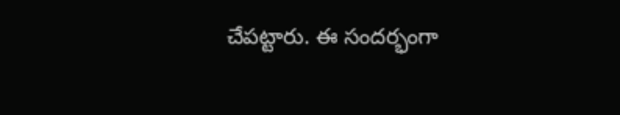చేపట్టారు. ఈ సందర్భంగా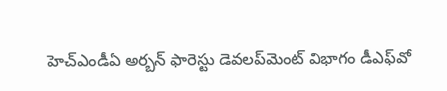హెచ్‌ఎండీఏ అర్బన్‌ ఫారెస్టు డెవలప్‌మెంట్‌ విభాగం డీఎఫ్‌వో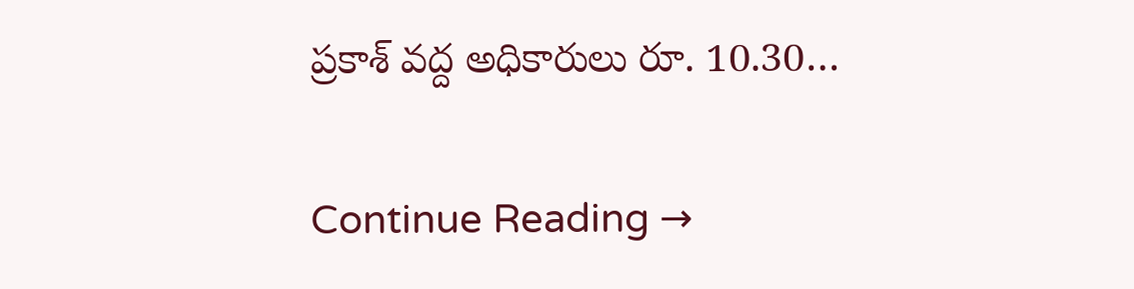ప్రకాశ్‌ వద్ద అధికారులు రూ. 10.30…

Continue Reading →